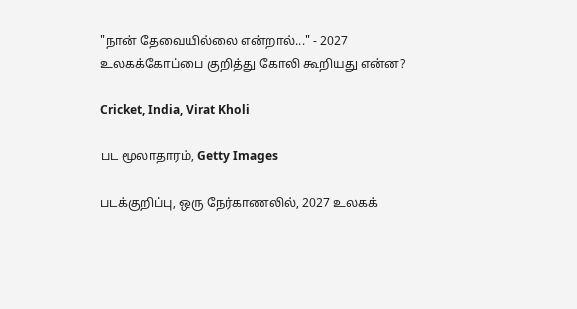"நான் தேவையில்லை என்றால்..." - 2027 உலகக்கோப்பை குறித்து கோலி கூறியது என்ன?

Cricket, India, Virat Kholi

பட மூலாதாரம், Getty Images

படக்குறிப்பு, ஒரு நேர்காணலில், 2027 உலகக்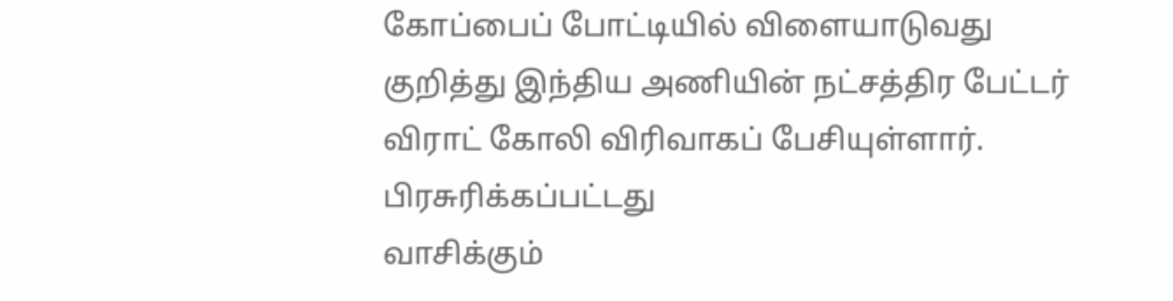கோப்பைப் போட்டியில் விளையாடுவது குறித்து இந்திய அணியின் நட்சத்திர பேட்டர் விராட் கோலி விரிவாகப் பேசியுள்ளார்.
பிரசுரிக்கப்பட்டது
வாசிக்கும்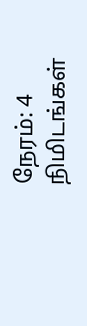நேரம்: 4 நிமிடங்கள்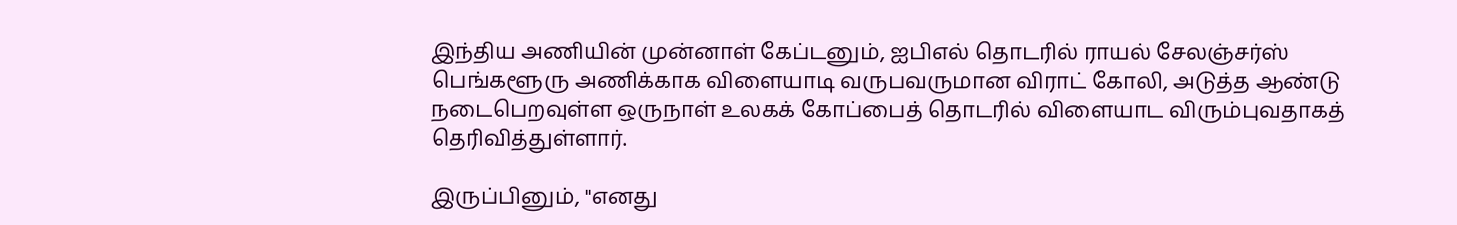இந்திய அணியின் முன்னாள் கேப்டனும், ஐபிஎல் தொடரில் ராயல் சேலஞ்சர்ஸ் பெங்களூரு அணிக்காக விளையாடி வருபவருமான விராட் கோலி, அடுத்த ஆண்டு நடைபெறவுள்ள ஒருநாள் உலகக் கோப்பைத் தொடரில் விளையாட விரும்புவதாகத் தெரிவித்துள்ளார்.

இருப்பினும், "எனது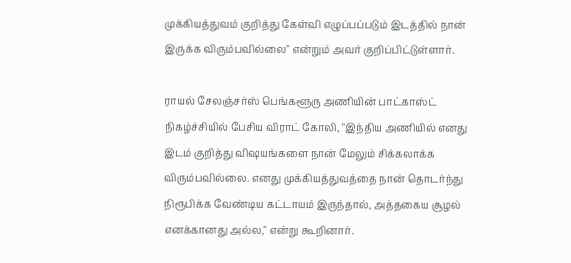முக்கியத்துவம் குறித்து கேள்வி எழுப்பப்படும் இடத்தில் நான் இருக்க விரும்பவில்லை" என்றும் அவர் குறிப்பிட்டுள்ளார்.

ராயல் சேலஞ்சர்ஸ் பெங்களூரு அணியின் பாட்காஸ்ட் நிகழ்ச்சியில் பேசிய விராட் கோலி, "இந்திய அணியில் எனது இடம் குறித்து விஷயங்களை நான் மேலும் சிக்கலாக்க விரும்பவில்லை. எனது முக்கியத்துவத்தை நான் தொடர்ந்து நிரூபிக்க வேண்டிய கட்டாயம் இருந்தால், அத்தகைய சூழல் எனக்கானது அல்ல," என்று கூறினார்.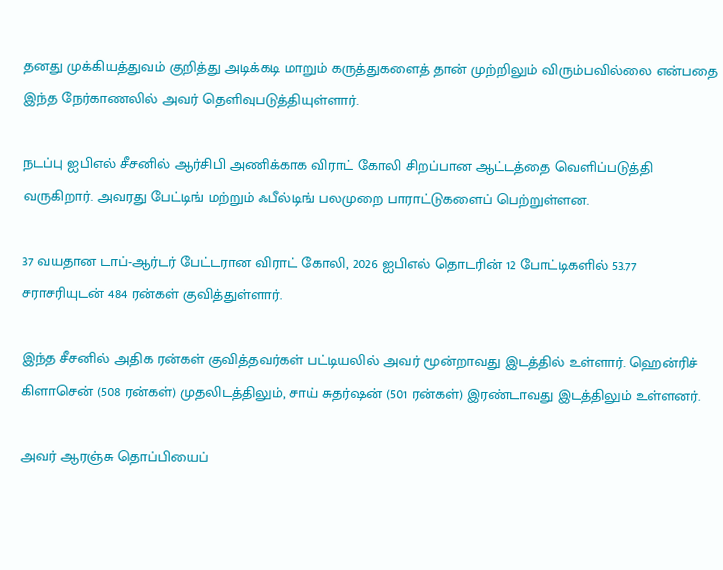தனது முக்கியத்துவம் குறித்து அடிக்கடி மாறும் கருத்துகளைத் தான் முற்றிலும் விரும்பவில்லை என்பதை இந்த நேர்காணலில் அவர் தெளிவுபடுத்தியுள்ளார்.

நடப்பு ஐபிஎல் சீசனில் ஆர்சிபி அணிக்காக விராட் கோலி சிறப்பான ஆட்டத்தை வெளிப்படுத்தி வருகிறார். அவரது பேட்டிங் மற்றும் ஃபீல்டிங் பலமுறை பாராட்டுகளைப் பெற்றுள்ளன.

37 வயதான டாப்-ஆர்டர் பேட்டரான விராட் கோலி, 2026 ஐபிஎல் தொடரின் 12 போட்டிகளில் 53.77 சராசரியுடன் 484 ரன்கள் குவித்துள்ளார்.

இந்த சீசனில் அதிக ரன்கள் குவித்தவர்கள் பட்டியலில் அவர் மூன்றாவது இடத்தில் உள்ளார். ஹென்ரிச் கிளாசென் (508 ரன்கள்) முதலிடத்திலும், சாய் சுதர்ஷன் (501 ரன்கள்) இரண்டாவது இடத்திலும் உள்ளனர்.

அவர் ஆரஞ்சு தொப்பியைப்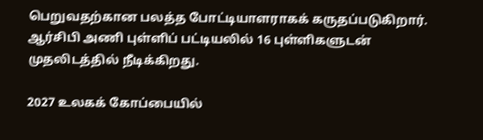பெறுவதற்கான பலத்த போட்டியாளராகக் கருதப்படுகிறார். ஆர்சிபி அணி புள்ளிப் பட்டியலில் 16 புள்ளிகளுடன் முதலிடத்தில் நீடிக்கிறது.

2027 உலகக் கோப்பையில்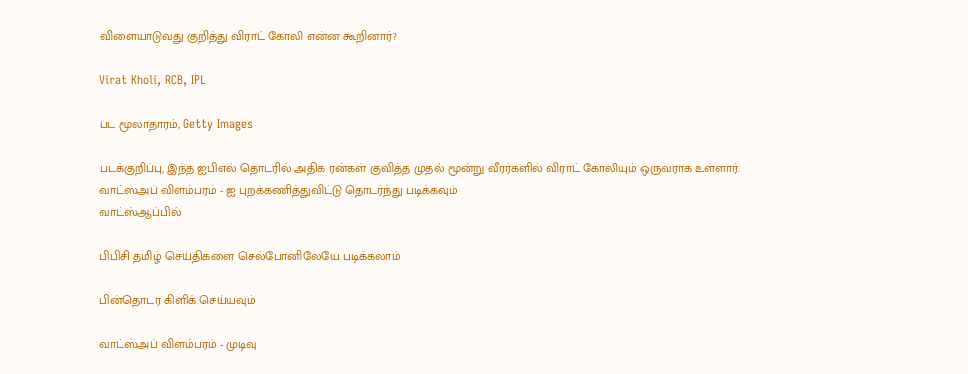விளையாடுவது குறித்து விராட் கோலி என்ன கூறினார்?

Virat Kholi, RCB, IPL

பட மூலாதாரம், Getty Images

படக்குறிப்பு, இந்த ஐபிஎல் தொடரில் அதிக ரன்கள் குவித்த முதல் மூன்று வீரர்களில் விராட் கோலியும் ஒருவராக உள்ளார்.
வாட்ஸ்அப் விளம்பரம் - ஐ புறக்கணித்துவிட்டு தொடர்ந்து படிக்கவும்
வாட்ஸ்ஆப்பில்

பிபிசி தமிழ் செய்திகளை செல்போனிலேயே படிக்கலாம்

பின்தொடர கிளிக் செய்யவும்

வாட்ஸ்அப் விளம்பரம் - முடிவு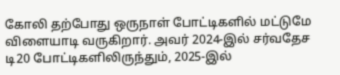கோலி தற்போது ஒருநாள் போட்டிகளில் மட்டுமே விளையாடி வருகிறார். அவர் 2024-இல் சர்வதேச டி20 போட்டிகளிலிருந்தும், 2025-இல்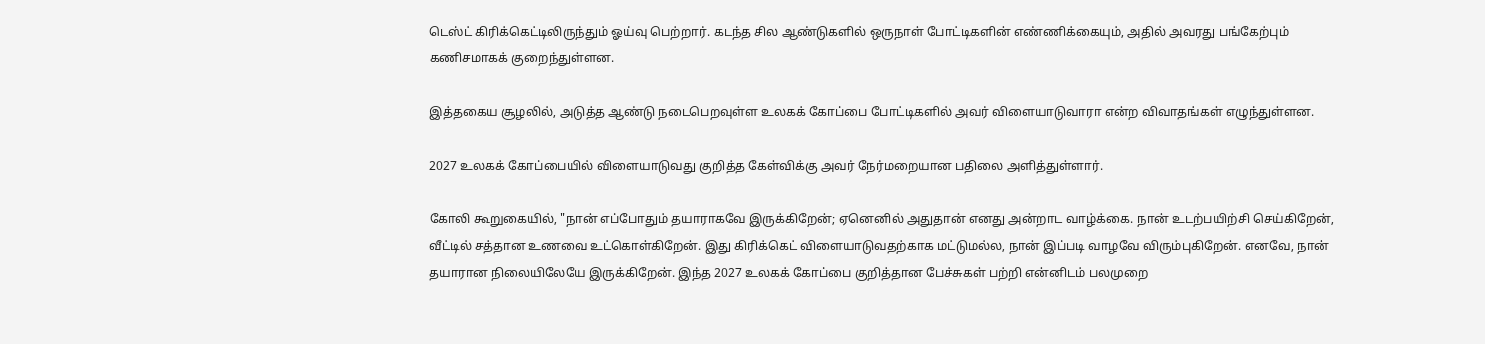டெஸ்ட் கிரிக்கெட்டிலிருந்தும் ஓய்வு பெற்றார். கடந்த சில ஆண்டுகளில் ஒருநாள் போட்டிகளின் எண்ணிக்கையும், அதில் அவரது பங்கேற்பும் கணிசமாகக் குறைந்துள்ளன.

இத்தகைய சூழலில், அடுத்த ஆண்டு நடைபெறவுள்ள உலகக் கோப்பை போட்டிகளில் அவர் விளையாடுவாரா என்ற விவாதங்கள் எழுந்துள்ளன.

2027 உலகக் கோப்பையில் விளையாடுவது குறித்த கேள்விக்கு அவர் நேர்மறையான பதிலை அளித்துள்ளார்.

கோலி கூறுகையில், "நான் எப்போதும் தயாராகவே இருக்கிறேன்; ஏனெனில் அதுதான் எனது அன்றாட வாழ்க்கை. நான் உடற்பயிற்சி செய்கிறேன், வீட்டில் சத்தான உணவை உட்கொள்கிறேன். இது கிரிக்கெட் விளையாடுவதற்காக மட்டுமல்ல, நான் இப்படி வாழவே விரும்புகிறேன். எனவே, நான் தயாரான நிலையிலேயே இருக்கிறேன். இந்த 2027 உலகக் கோப்பை குறித்தான பேச்சுகள் பற்றி என்னிடம் பலமுறை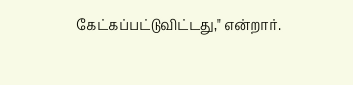கேட்கப்பட்டுவிட்டது," என்றார்.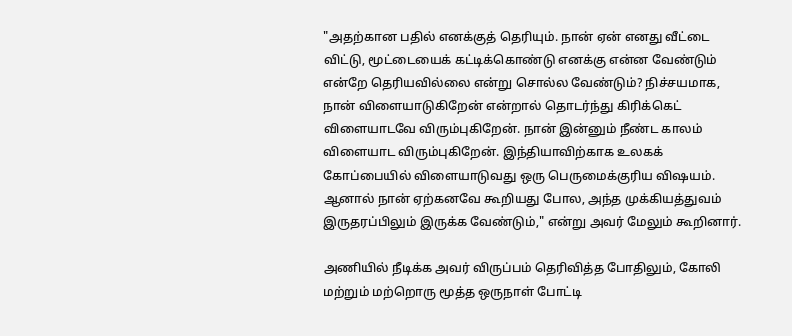"அதற்கான பதில் எனக்குத் தெரியும். நான் ஏன் எனது வீட்டை விட்டு, மூட்டையைக் கட்டிக்கொண்டு எனக்கு என்ன வேண்டும் என்றே தெரியவில்லை என்று சொல்ல வேண்டும்? நிச்சயமாக, நான் விளையாடுகிறேன் என்றால் தொடர்ந்து கிரிக்கெட் விளையாடவே விரும்புகிறேன். நான் இன்னும் நீண்ட காலம் விளையாட விரும்புகிறேன். இந்தியாவிற்காக உலகக் கோப்பையில் விளையாடுவது ஒரு பெருமைக்குரிய விஷயம். ஆனால் நான் ஏற்கனவே கூறியது போல, அந்த முக்கியத்துவம் இருதரப்பிலும் இருக்க வேண்டும்," என்று அவர் மேலும் கூறினார்.

அணியில் நீடிக்க அவர் விருப்பம் தெரிவித்த போதிலும், கோலி மற்றும் மற்றொரு மூத்த ஒருநாள் போட்டி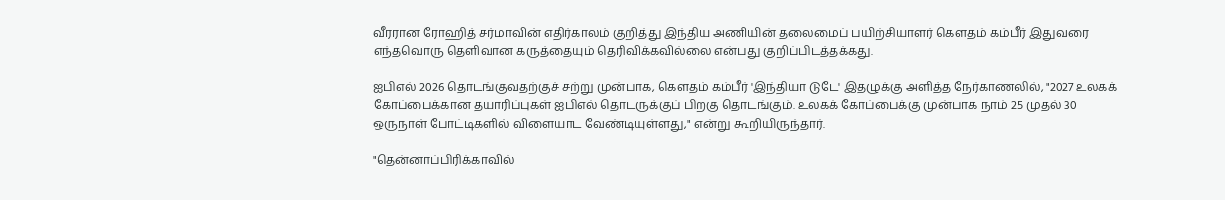வீரரான ரோஹித் சர்மாவின் எதிர்காலம் குறித்து இந்திய அணியின் தலைமைப் பயிற்சியாளர் கௌதம் கம்பீர் இதுவரை எந்தவொரு தெளிவான கருத்தையும் தெரிவிக்கவில்லை என்பது குறிப்பிடத்தக்கது.

ஐபிஎல் 2026 தொடங்குவதற்குச் சற்று முன்பாக, கௌதம் கம்பீர் 'இந்தியா டுடே' இதழுக்கு அளித்த நேர்காணலில், "2027 உலகக் கோப்பைக்கான தயாரிப்புகள் ஐபிஎல் தொடருக்குப் பிறகு தொடங்கும். உலகக் கோப்பைக்கு முன்பாக நாம் 25 முதல் 30 ஒருநாள் போட்டிகளில் விளையாட வேண்டியுள்ளது," என்று கூறியிருந்தார்.

"தென்னாப்பிரிக்காவில்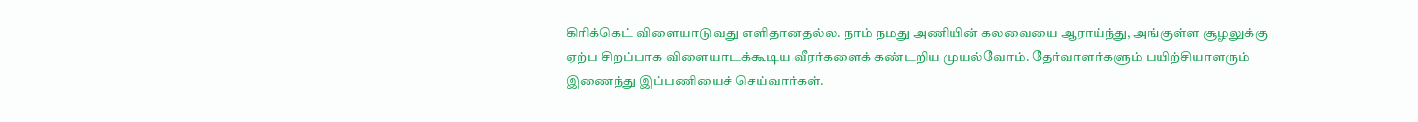கிரிக்கெட் விளையாடுவது எளிதானதல்ல. நாம் நமது அணியின் கலவையை ஆராய்ந்து, அங்குள்ள சூழலுக்கு ஏற்ப சிறப்பாக விளையாடக்கூடிய வீரர்களைக் கண்டறிய முயல்வோம். தேர்வாளர்களும் பயிற்சியாளரும் இணைந்து இப்பணியைச் செய்வார்கள்.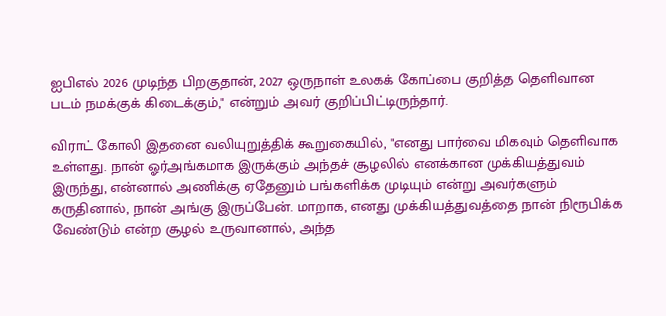ஐபிஎல் 2026 முடிந்த பிறகுதான், 2027 ஒருநாள் உலகக் கோப்பை குறித்த தெளிவான படம் நமக்குக் கிடைக்கும்," என்றும் அவர் குறிப்பிட்டிருந்தார்.

விராட் கோலி இதனை வலியுறுத்திக் கூறுகையில், "எனது பார்வை மிகவும் தெளிவாக உள்ளது. நான் ஓர்அங்கமாக இருக்கும் அந்தச் சூழலில் எனக்கான முக்கியத்துவம் இருந்து, என்னால் அணிக்கு ஏதேனும் பங்களிக்க முடியும் என்று அவர்களும் கருதினால், நான் அங்கு இருப்பேன். மாறாக, எனது முக்கியத்துவத்தை நான் நிரூபிக்க வேண்டும் என்ற சூழல் உருவானால், அந்த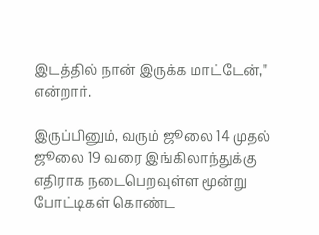இடத்தில் நான் இருக்க மாட்டேன்," என்றார்.

இருப்பினும், வரும் ஜூலை 14 முதல் ஜூலை 19 வரை இங்கிலாந்துக்கு எதிராக நடைபெறவுள்ள மூன்று போட்டிகள் கொண்ட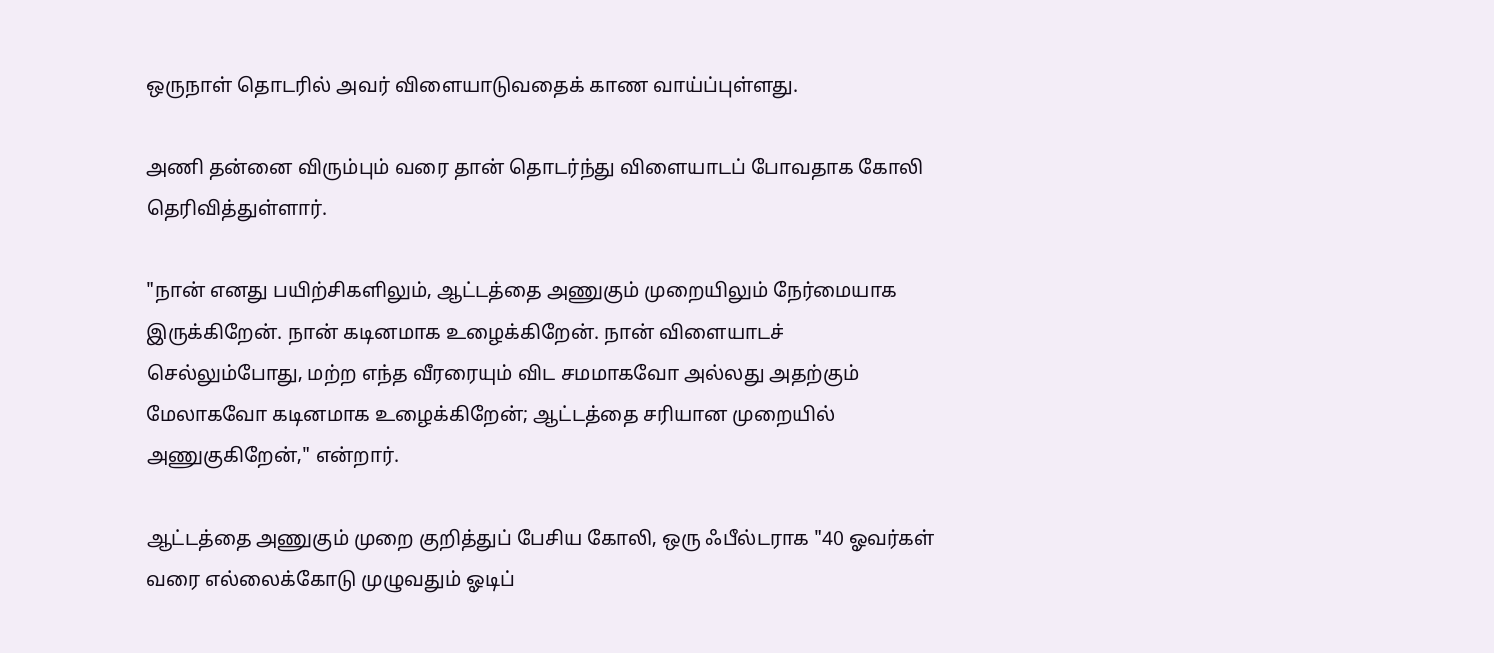ஒருநாள் தொடரில் அவர் விளையாடுவதைக் காண வாய்ப்புள்ளது.

அணி தன்னை விரும்பும் வரை தான் தொடர்ந்து விளையாடப் போவதாக கோலி தெரிவித்துள்ளார்.

"நான் எனது பயிற்சிகளிலும், ஆட்டத்தை அணுகும் முறையிலும் நேர்மையாக இருக்கிறேன். நான் கடினமாக உழைக்கிறேன். நான் விளையாடச் செல்லும்போது, மற்ற எந்த வீரரையும் விட சமமாகவோ அல்லது அதற்கும் மேலாகவோ கடினமாக உழைக்கிறேன்; ஆட்டத்தை சரியான முறையில் அணுகுகிறேன்," என்றார்.

ஆட்டத்தை அணுகும் முறை குறித்துப் பேசிய கோலி, ஒரு ஃபீல்டராக "40 ஓவர்கள் வரை எல்லைக்கோடு முழுவதும் ஓடிப்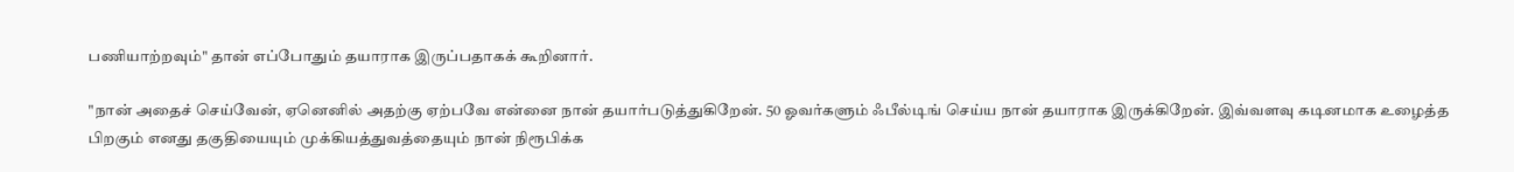பணியாற்றவும்" தான் எப்போதும் தயாராக இருப்பதாகக் கூறினார்.

"நான் அதைச் செய்வேன், ஏனெனில் அதற்கு ஏற்பவே என்னை நான் தயார்படுத்துகிறேன். 50 ஓவர்களும் ஃபீல்டிங் செய்ய நான் தயாராக இருக்கிறேன். இவ்வளவு கடினமாக உழைத்த பிறகும் எனது தகுதியையும் முக்கியத்துவத்தையும் நான் நிரூபிக்க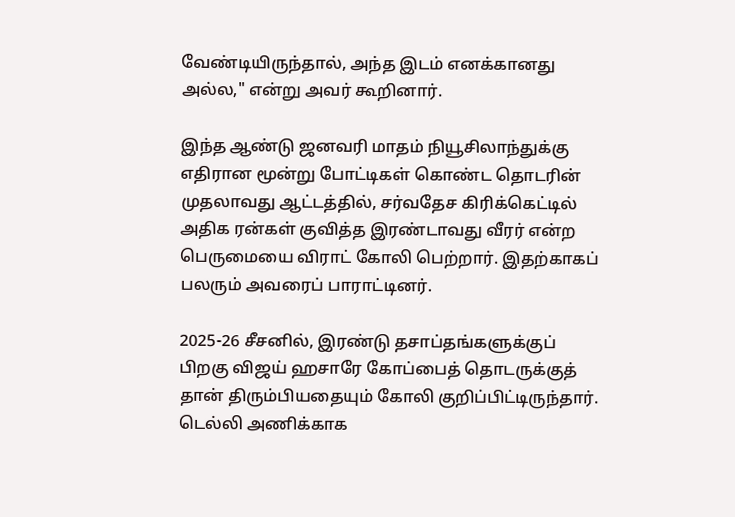வேண்டியிருந்தால், அந்த இடம் எனக்கானது அல்ல," என்று அவர் கூறினார்.

இந்த ஆண்டு ஜனவரி மாதம் நியூசிலாந்துக்கு எதிரான மூன்று போட்டிகள் கொண்ட தொடரின் முதலாவது ஆட்டத்தில், சர்வதேச கிரிக்கெட்டில் அதிக ரன்கள் குவித்த இரண்டாவது வீரர் என்ற பெருமையை விராட் கோலி பெற்றார். இதற்காகப் பலரும் அவரைப் பாராட்டினர்.

2025-26 சீசனில், இரண்டு தசாப்தங்களுக்குப் பிறகு விஜய் ஹசாரே கோப்பைத் தொடருக்குத் தான் திரும்பியதையும் கோலி குறிப்பிட்டிருந்தார். டெல்லி அணிக்காக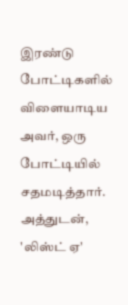இரண்டு போட்டிகளில் விளையாடிய அவர், ஒரு போட்டியில் சதமடித்தார். அத்துடன், 'லிஸ்ட் ஏ'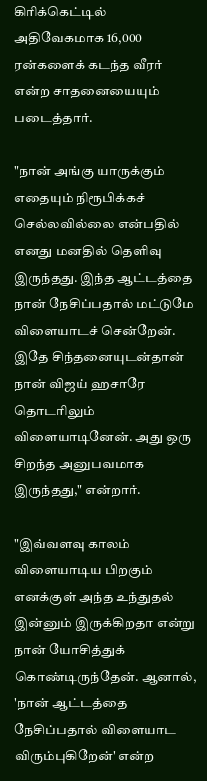கிரிக்கெட்டில் அதிவேகமாக 16,000 ரன்களைக் கடந்த வீரர் என்ற சாதனையையும் படைத்தார்.

"நான் அங்கு யாருக்கும் எதையும் நிரூபிக்கச் செல்லவில்லை என்பதில் எனது மனதில் தெளிவு இருந்தது. இந்த ஆட்டத்தை நான் நேசிப்பதால் மட்டுமே விளையாடச் சென்றேன். இதே சிந்தனையுடன்தான் நான் விஜய் ஹசாரே தொடரிலும் விளையாடினேன். அது ஒரு சிறந்த அனுபவமாக இருந்தது," என்றார்.

"இவ்வளவு காலம் விளையாடிய பிறகும் எனக்குள் அந்த உந்துதல் இன்னும் இருக்கிறதா என்று நான் யோசித்துக் கொண்டிருந்தேன். ஆனால், 'நான் ஆட்டத்தை நேசிப்பதால் விளையாட விரும்புகிறேன்' என்ற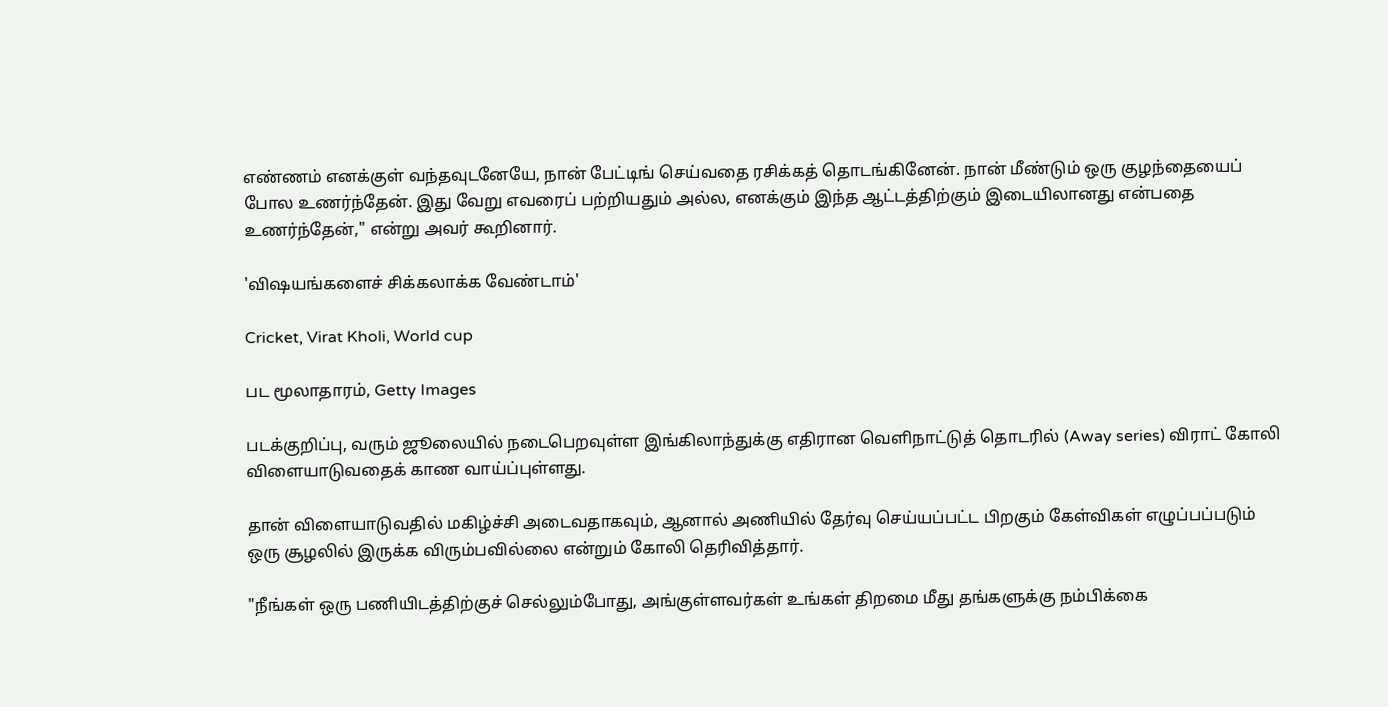எண்ணம் எனக்குள் வந்தவுடனேயே, நான் பேட்டிங் செய்வதை ரசிக்கத் தொடங்கினேன். நான் மீண்டும் ஒரு குழந்தையைப் போல உணர்ந்தேன். இது வேறு எவரைப் பற்றியதும் அல்ல, எனக்கும் இந்த ஆட்டத்திற்கும் இடையிலானது என்பதை உணர்ந்தேன்," என்று அவர் கூறினார்.

'விஷயங்களைச் சிக்கலாக்க வேண்டாம்'

Cricket, Virat Kholi, World cup

பட மூலாதாரம், Getty Images

படக்குறிப்பு, வரும் ஜூலையில் நடைபெறவுள்ள இங்கிலாந்துக்கு எதிரான வெளிநாட்டுத் தொடரில் (Away series) விராட் கோலி விளையாடுவதைக் காண வாய்ப்புள்ளது.

தான் விளையாடுவதில் மகிழ்ச்சி அடைவதாகவும், ஆனால் அணியில் தேர்வு செய்யப்பட்ட பிறகும் கேள்விகள் எழுப்பப்படும் ஒரு சூழலில் இருக்க விரும்பவில்லை என்றும் கோலி தெரிவித்தார்.

"நீங்கள் ஒரு பணியிடத்திற்குச் செல்லும்போது, அங்குள்ளவர்கள் உங்கள் திறமை மீது தங்களுக்கு நம்பிக்கை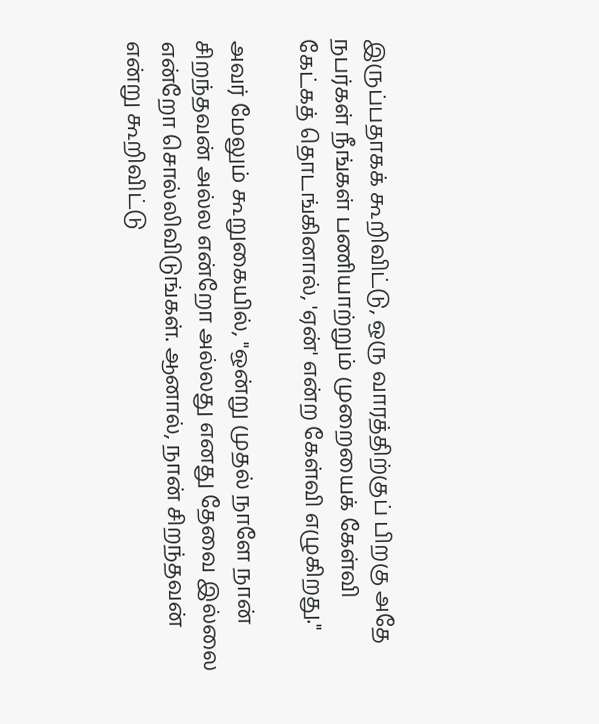இருப்பதாகக் கூறிவிட்டு, ஒரு வாரத்திற்குப் பிறகு அதே நபர்கள் நீங்கள் பணியாற்றும் முறையைக் கேள்வி கேட்கத் தொடங்கினால், 'ஏன்' என்ற கேள்வி எழுகிறது."

அவர் மேலும் கூறுகையில், "ஒன்று முதல் நாளே நான் சிறந்தவன் அல்ல என்றோ அல்லது எனது தேவை இல்லை என்றோ சொல்லிவிடுங்கள். ஆனால், நான் சிறந்தவன் என்று கூறிவிட்டு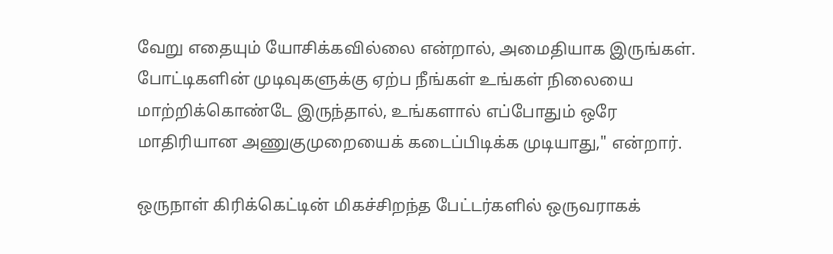வேறு எதையும் யோசிக்கவில்லை என்றால், அமைதியாக இருங்கள். போட்டிகளின் முடிவுகளுக்கு ஏற்ப நீங்கள் உங்கள் நிலையை மாற்றிக்கொண்டே இருந்தால், உங்களால் எப்போதும் ஒரே மாதிரியான அணுகுமுறையைக் கடைப்பிடிக்க முடியாது," என்றார்.

ஒருநாள் கிரிக்கெட்டின் மிகச்சிறந்த பேட்டர்களில் ஒருவராகக்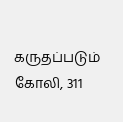கருதப்படும் கோலி, 311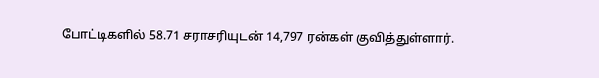போட்டிகளில் 58.71 சராசரியுடன் 14,797 ரன்கள் குவித்துள்ளார்.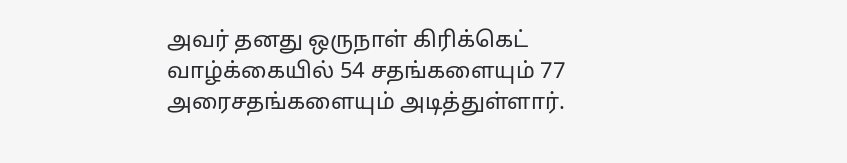அவர் தனது ஒருநாள் கிரிக்கெட் வாழ்க்கையில் 54 சதங்களையும் 77 அரைசதங்களையும் அடித்துள்ளார்.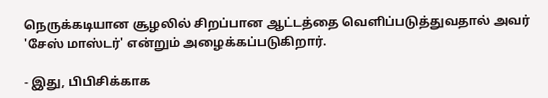நெருக்கடியான சூழலில் சிறப்பான ஆட்டத்தை வெளிப்படுத்துவதால் அவர் 'சேஸ் மாஸ்டர்' என்றும் அழைக்கப்படுகிறார்.

- இது, பிபிசிக்காக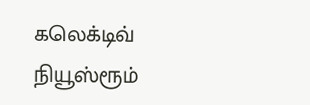கலெக்டிவ் நியூஸ்ரூம்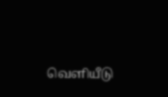வெளியீடு